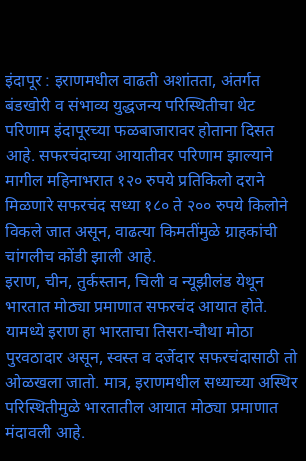इंदापूर : इराणमधील वाढती अशांतता, अंतर्गत बंडखोरी व संभाव्य युद्धजन्य परिस्थितीचा थेट परिणाम इंदापूरच्या फळबाजारावर होताना दिसत आहे. सफरचंदाच्या आयातीवर परिणाम झाल्याने मागील महिनाभरात १२० रुपये प्रतिकिलो दराने मिळणारे सफरचंद सध्या १८० ते २०० रुपये किलोने विकले जात असून, वाढत्या किमतींमुळे ग्राहकांची चांगलीच कोंडी झाली आहे.
इराण, चीन, तुर्कस्तान, चिली व न्यूझीलंड येथून भारतात मोठ्या प्रमाणात सफरचंद आयात होते. यामध्ये इराण हा भारताचा तिसरा-चौथा मोठा पुरवठादार असून, स्वस्त व दर्जेदार सफरचंदासाठी तो ओळखला जातो. मात्र, इराणमधील सध्याच्या अस्थिर परिस्थितीमुळे भारतातील आयात मोठ्या प्रमाणात मंदावली आहे.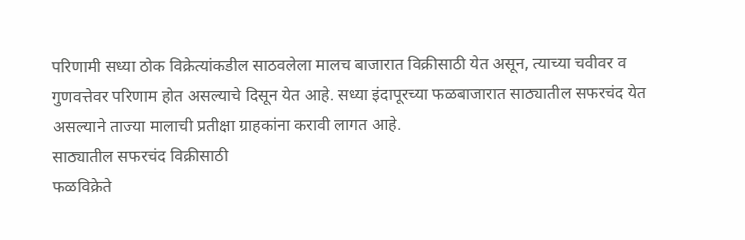परिणामी सध्या ठोक विक्रेत्यांकडील साठवलेला मालच बाजारात विक्रीसाठी येत असून, त्याच्या चवीवर व गुणवत्तेवर परिणाम होत असल्याचे दिसून येत आहे. सध्या इंदापूरच्या फळबाजारात साठ्यातील सफरचंद येत असल्याने ताज्या मालाची प्रतीक्षा ग्राहकांना करावी लागत आहे.
साठ्यातील सफरचंद विक्रीसाठी
फळविक्रेते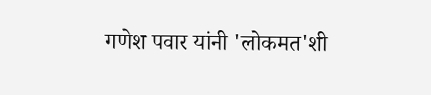गणेश पवार यांनी 'लोकमत'शी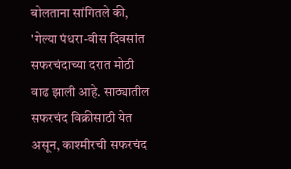बोलताना सांगितले की, 'गेल्या पंधरा-वीस दिवसांत सफरचंदाच्या दरात मोठी वाढ झाली आहे. साठ्यातील सफरचंद विक्रीसाठी येत असून, काश्मीरची सफरचंद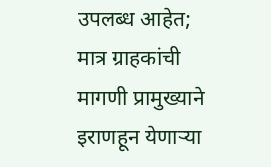उपलब्ध आहेत; मात्र ग्राहकांची मागणी प्रामुख्याने इराणहून येणाऱ्या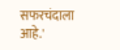सफरचंदाला आहे.'